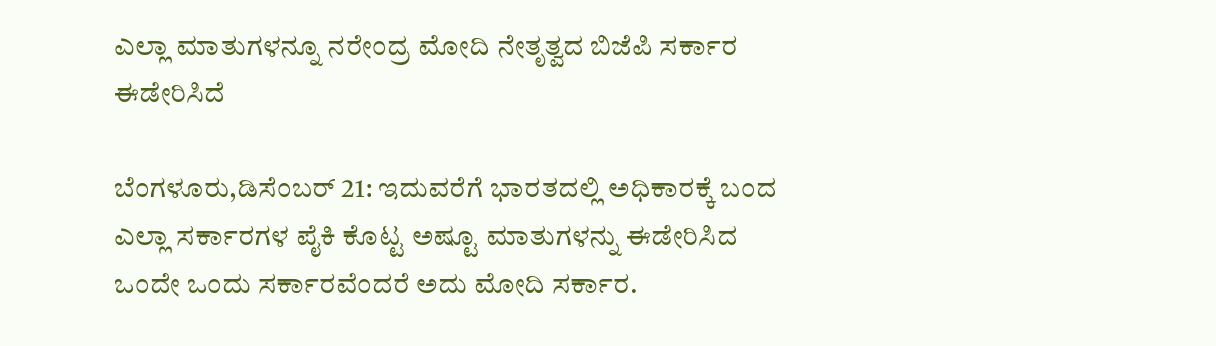ಎಲ್ಲಾ ಮಾತುಗಳನ್ನೂ ನರೇಂದ್ರ ಮೋದಿ ನೇತೃತ್ವದ ಬಿಜೆಪಿ ಸರ್ಕಾರ ಈಡೇರಿಸಿದೆ

ಬೆಂಗಳೂರು,ಡಿಸೆಂಬರ್‌ 21: ಇದುವರೆಗೆ ಭಾರತದಲ್ಲಿ ಅಧಿಕಾರಕ್ಕೆ ಬಂದ ಎಲ್ಲಾ ಸರ್ಕಾರಗಳ ಪೈಕಿ ಕೊಟ್ಟ ಅಷ್ಟೂ ಮಾತುಗಳನ್ನು ಈಡೇರಿಸಿದ ಒಂದೇ ಒಂದು ಸರ್ಕಾರವೆಂದರೆ ಅದು ಮೋದಿ ಸರ್ಕಾರ.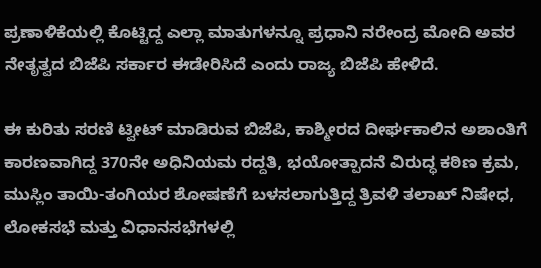ಪ್ರಣಾಳಿಕೆಯಲ್ಲಿ ಕೊಟ್ಟಿದ್ದ ಎಲ್ಲಾ ಮಾತುಗಳನ್ನೂ ಪ್ರಧಾನಿ ನರೇಂದ್ರ ಮೋದಿ ಅವರ ನೇತೃತ್ವದ ಬಿಜೆಪಿ ಸರ್ಕಾರ ಈಡೇರಿಸಿದೆ ಎಂದು ರಾಜ್ಯ ಬಿಜೆಪಿ ಹೇಳಿದೆ.

ಈ ಕುರಿತು ಸರಣಿ ಟ್ವೀಟ್‌ ಮಾಡಿರುವ ಬಿಜೆಪಿ, ಕಾಶ್ಮೀರದ ದೀರ್ಘಕಾಲಿನ ಅಶಾಂತಿಗೆ ಕಾರಣವಾಗಿದ್ದ 370ನೇ ಅಧಿನಿಯಮ ರದ್ದತಿ, ಭಯೋತ್ಪಾದನೆ ವಿರುದ್ಧ ಕಠಿಣ ಕ್ರಮ, ಮುಸ್ಲಿಂ ತಾಯಿ-ತಂಗಿಯರ ಶೋಷಣೆಗೆ ಬಳಸಲಾಗುತ್ತಿದ್ದ ತ್ರಿವಳಿ ತಲಾಖ್ ನಿಷೇಧ, ಲೋಕಸಭೆ ಮತ್ತು ವಿಧಾನಸಭೆಗಳಲ್ಲಿ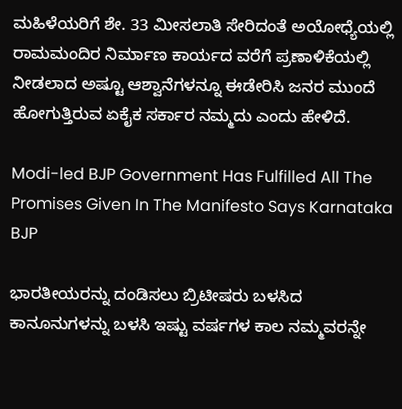ಮಹಿಳೆಯರಿಗೆ ಶೇ. 33 ಮೀಸಲಾತಿ ಸೇರಿದಂತೆ ಅಯೋಧ್ಯೆಯಲ್ಲಿ ರಾಮಮಂದಿರ ನಿರ್ಮಾಣ ಕಾರ್ಯದ ವರೆಗೆ ಪ್ರಣಾಳಿಕೆಯಲ್ಲಿ ನೀಡಲಾದ ಅಷ್ಟೂ ಆಶ್ವಾನೆಗಳನ್ನೂ ಈಡೇರಿಸಿ ಜನರ ಮುಂದೆ ಹೋಗುತ್ತಿರುವ ಏಕೈಕ ಸರ್ಕಾರ ನಮ್ಮದು ಎಂದು ಹೇಳಿದೆ.

Modi-led BJP Government Has Fulfilled All The Promises Given In The Manifesto Says Karnataka BJP

ಭಾರತೀಯರನ್ನು ದಂಡಿಸಲು ಬ್ರಿಟೀಷರು ಬಳಸಿದ ಕಾನೂನುಗಳನ್ನು ಬಳಸಿ ಇಷ್ಟು ವರ್ಷಗಳ ಕಾಲ ನಮ್ಮವರನ್ನೇ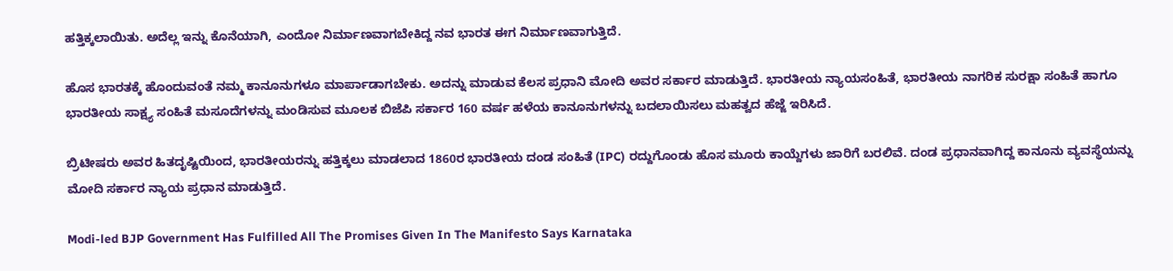ಹತ್ತಿಕ್ಕಲಾಯಿತು. ಅದೆಲ್ಲ ಇನ್ನು ಕೊನೆಯಾಗಿ, ಎಂದೋ ನಿರ್ಮಾಣವಾಗಬೇಕಿದ್ದ ನವ ಭಾರತ ಈಗ ನಿರ್ಮಾಣವಾಗುತ್ತಿದೆ.

ಹೊಸ ಭಾರತಕ್ಕೆ ಹೊಂದುವಂತೆ ನಮ್ಮ ಕಾನೂನುಗಳೂ ಮಾರ್ಪಾಡಾಗಬೇಕು. ಅದನ್ನು ಮಾಡುವ ಕೆಲಸ ಪ್ರಧಾನಿ ಮೋದಿ ಅವರ ಸರ್ಕಾರ ಮಾಡುತ್ತಿದೆ. ಭಾರತೀಯ ನ್ಯಾಯಸಂಹಿತೆ, ಭಾರತೀಯ ನಾಗರಿಕ ಸುರಕ್ಷಾ ಸಂಹಿತೆ ಹಾಗೂ ಭಾರತೀಯ ಸಾಕ್ಷ್ಯ ಸಂಹಿತೆ ಮಸೂದೆಗಳನ್ನು ಮಂಡಿಸುವ ಮೂಲಕ ಬಿಜೆಪಿ ಸರ್ಕಾರ 160 ವರ್ಷ ಹಳೆಯ ಕಾನೂನುಗಳನ್ನು ಬದಲಾಯಿಸಲು ಮಹತ್ವದ ಹೆಜ್ಜೆ ಇರಿಸಿದೆ.

ಬ್ರಿಟೀಷರು ಅವರ ಹಿತದೃಷ್ಟಿಯಿಂದ, ಭಾರತೀಯರನ್ನು ಹತ್ತಿಕ್ಕಲು ಮಾಡಲಾದ 1860ರ ಭಾರತೀಯ ದಂಡ ಸಂಹಿತೆ (IPC) ರದ್ದುಗೊಂಡು ಹೊಸ ಮೂರು ಕಾಯ್ದೆಗಳು ಜಾರಿಗೆ ಬರಲಿವೆ. ದಂಡ ಪ್ರಧಾನವಾಗಿದ್ದ ಕಾನೂನು ವ್ಯವಸ್ಥೆಯನ್ನು ಮೋದಿ ಸರ್ಕಾರ ನ್ಯಾಯ ಪ್ರಧಾನ ಮಾಡುತ್ತಿದೆ.

Modi-led BJP Government Has Fulfilled All The Promises Given In The Manifesto Says Karnataka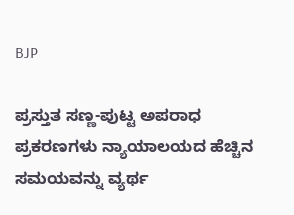BJP

ಪ್ರಸ್ತುತ ಸಣ್ಣ-ಪುಟ್ಟ ಅಪರಾಧ ಪ್ರಕರಣಗಳು ನ್ಯಾಯಾಲಯದ ಹೆಚ್ಚಿನ ಸಮಯವನ್ನು ವ್ಯರ್ಥ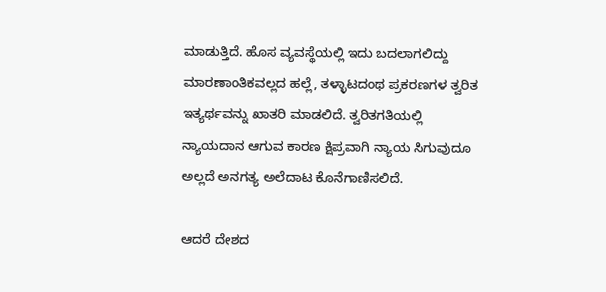ಮಾಡುತ್ತಿದೆ. ಹೊಸ ವ್ಯವಸ್ಥೆಯಲ್ಲಿ ಇದು ಬದಲಾಗಲಿದ್ದು ಮಾರಣಾಂತಿಕವಲ್ಲದ ಹಲ್ಲೆ, ತಳ್ಳಾಟದಂಥ ಪ್ರಕರಣಗಳ ತ್ವರಿತ ಇತ್ಯರ್ಥವನ್ನು ಖಾತರಿ ಮಾಡಲಿದೆ. ತ್ವರಿತಗತಿಯಲ್ಲಿ ನ್ಯಾಯದಾನ ಆಗುವ ಕಾರಣ ಕ್ಷಿಪ್ರವಾಗಿ ನ್ಯಾಯ ಸಿಗುವುದೂ ಅಲ್ಲದೆ ಅನಗತ್ಯ ಅಲೆದಾಟ ಕೊನೆಗಾಣಿಸಲಿದೆ.

ಆದರೆ ದೇಶದ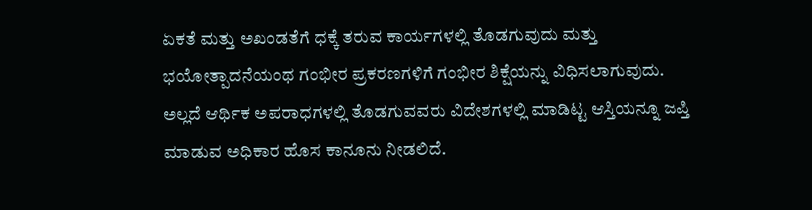ಏಕತೆ ಮತ್ತು ಅಖಂಡತೆಗೆ ಧಕ್ಕೆ ತರುವ ಕಾರ್ಯಗಳಲ್ಲಿ ತೊಡಗುವುದು ಮತ್ತು ಭಯೋತ್ಪಾದನೆಯಂಥ ಗಂಭೀರ ಪ್ರಕರಣಗಳಿಗೆ ಗಂಭೀರ ಶಿಕ್ಷೆಯನ್ನು ವಿಧಿಸಲಾಗುವುದು. ಅಲ್ಲದೆ ಆರ್ಥಿಕ ಅಪರಾಧಗಳಲ್ಲಿ ತೊಡಗುವವರು ವಿದೇಶಗಳಲ್ಲಿ ಮಾಡಿಟ್ಟ ಆಸ್ತಿಯನ್ನೂ ಜಪ್ತಿ ಮಾಡುವ ಅಧಿಕಾರ ಹೊಸ ಕಾನೂನು ನೀಡಲಿದೆ.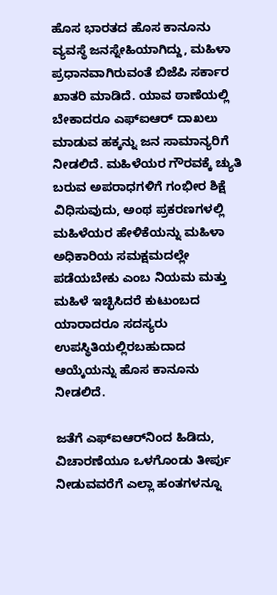ಹೊಸ ಭಾರತದ ಹೊಸ ಕಾನೂನು ವ್ಯವಸ್ಥೆ ಜನಸ್ನೇಹಿಯಾಗಿದ್ದು, ಮಹಿಳಾ ಪ್ರಧಾನವಾಗಿರುವಂತೆ ಬಿಜೆಪಿ ಸರ್ಕಾರ ಖಾತರಿ ಮಾಡಿದೆ. ಯಾವ ಠಾಣೆಯಲ್ಲಿ ಬೇಕಾದರೂ ಎಫ್‌ಐಆರ್‌ ದಾಖಲು ಮಾಡುವ ಹಕ್ಕನ್ನು ಜನ ಸಾಮಾನ್ಯರಿಗೆ ನೀಡಲಿದೆ. ಮಹಿಳೆಯರ ಗೌರವಕ್ಕೆ ಚ್ಯುತಿ ಬರುವ ಅಪರಾಧಗಳಿಗೆ ಗಂಭೀರ ಶಿಕ್ಷೆ ವಿಧಿಸುವುದು, ಅಂಥ ಪ್ರಕರಣಗಳಲ್ಲಿ ಮಹಿಳೆಯರ ಹೇಳಿಕೆಯನ್ನು ಮಹಿಳಾ ಅಧಿಕಾರಿಯ ಸಮಕ್ಷಮದಲ್ಲೇ ಪಡೆಯಬೇಕು ಎಂಬ ನಿಯಮ ಮತ್ತು ಮಹಿಳೆ ಇಚ್ಛಿಸಿದರೆ ಕುಟುಂಬದ ಯಾರಾದರೂ ಸದಸ್ಯರು ಉಪಸ್ಥಿತಿಯಲ್ಲಿರಬಹುದಾದ ಆಯ್ಕೆಯನ್ನು ಹೊಸ ಕಾನೂನು ನೀಡಲಿದೆ.

ಜತೆಗೆ ಎಫ್‌ಐಆರ್‌ನಿಂದ ಹಿಡಿದು, ವಿಚಾರಣೆಯೂ ಒಳಗೊಂಡು ತೀರ್ಪು ನೀಡುವವರೆಗೆ ಎಲ್ಲಾ ಹಂತಗಳನ್ನೂ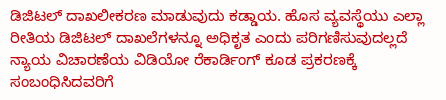ಡಿಜಿಟಲ್‌ ದಾಖಲೀಕರಣ ಮಾಡುವುದು ಕಡ್ಡಾಯ. ಹೊಸ ವ್ಯವಸ್ಥೆಯು ಎಲ್ಲಾ ರೀತಿಯ ಡಿಜಿಟಲ್‌ ದಾಖಲೆಗಳನ್ನೂ ಅಧಿಕೃತ ಎಂದು ಪರಿಗಣಿಸುವುದಲ್ಲದೆ ನ್ಯಾಯ ವಿಚಾರಣೆಯ ವಿಡಿಯೋ ರೆಕಾರ್ಡಿಂಗ್‌ ಕೂಡ ಪ್ರಕರಣಕ್ಕೆ ಸಂಬಂಧಿಸಿದವರಿಗೆ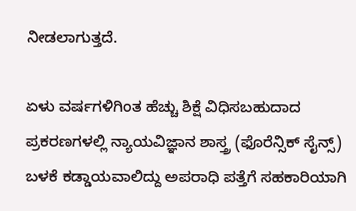ನೀಡಲಾಗುತ್ತದೆ.

ಏಳು ವರ್ಷಗಳಿಗಿಂತ ಹೆಚ್ಚು ಶಿಕ್ಷೆ ವಿಧಿಸಬಹುದಾದ ಪ್ರಕರಣಗಳಲ್ಲಿ ನ್ಯಾಯವಿಜ್ಞಾನ ಶಾಸ್ತ್ರ (ಫೊರೆನ್ಸಿಕ್‌ ಸೈನ್ಸ್) ಬಳಕೆ ಕಡ್ಡಾಯವಾಲಿದ್ದು ಅಪರಾಧಿ ಪತ್ತೆಗೆ ಸಹಕಾರಿಯಾಗಿ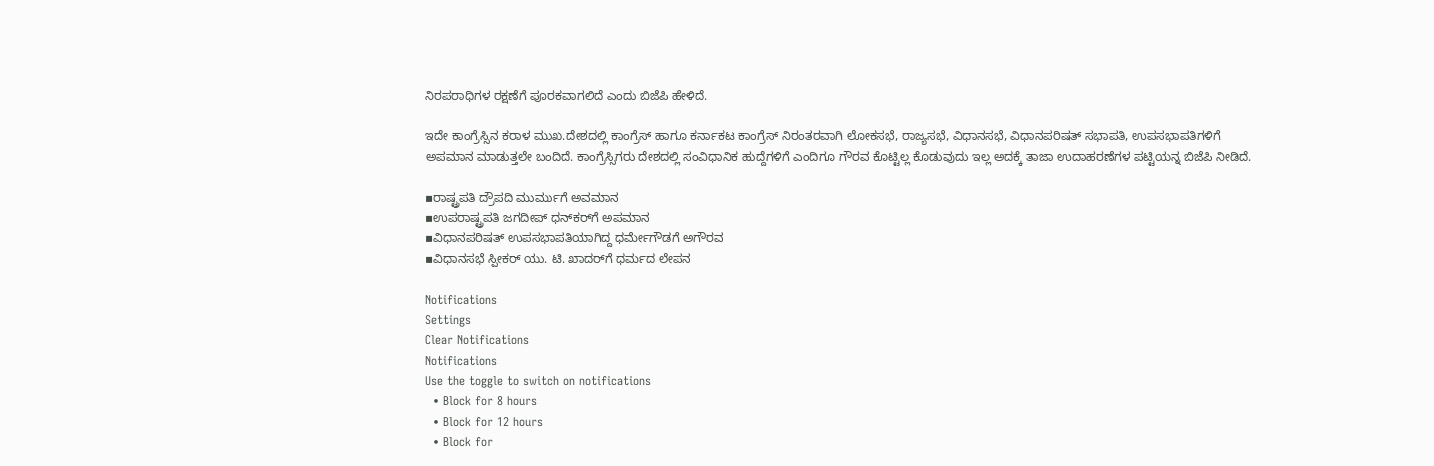ನಿರಪರಾಧಿಗಳ ರಕ್ಷಣೆಗೆ ಪೂರಕವಾಗಲಿದೆ ಎಂದು ಬಿಜೆಪಿ ಹೇಳಿದೆ.

ಇದೇ ಕಾಂಗ್ರೆಸ್ಸಿನ ಕರಾಳ ಮುಖ.ದೇಶದಲ್ಲಿ ಕಾಂಗ್ರೆಸ್‌ ಹಾಗೂ ಕರ್ನಾಕಟ ಕಾಂಗ್ರೆಸ್‌ ನಿರಂತರವಾಗಿ ಲೋಕಸಭೆ, ರಾಜ್ಯಸಭೆ, ವಿಧಾನಸಭೆ, ವಿಧಾನಪರಿಷತ್ ಸಭಾಪತಿ, ಉಪಸಭಾಪತಿಗಳಿಗೆ‌ ಅಪಮಾನ ಮಾಡುತ್ತಲೇ ಬಂದಿದೆ. ಕಾಂಗ್ರೆಸ್ಸಿಗರು ದೇಶದಲ್ಲಿ ಸಂವಿಧಾನಿಕ ಹುದ್ದೆಗಳಿಗೆ ಎಂದಿಗೂ ಗೌರವ ಕೊಟ್ಟಿಲ್ಲ ಕೊಡುವುದು ಇಲ್ಲ ಅದಕ್ಕೆ ತಾಜಾ ಉದಾಹರಣೆಗಳ ಪಟ್ಟಿಯನ್ನ ಬಿಜೆಪಿ ನೀಡಿದೆ.

▪ರಾಷ್ಟ್ರಪತಿ ದ್ರೌಪದಿ ಮುರ್ಮುಗೆ ಅವಮಾನ
▪ಉಪರಾಷ್ಟ್ರಪತಿ ಜಗದೀಪ್‌ ಧನ್‌ಕರ್‌ಗೆ ಅಪಮಾನ
▪ವಿಧಾನಪರಿಷತ್‌ ಉಪಸಭಾಪತಿಯಾಗಿದ್ದ ಧರ್ಮೇಗೌಡಗೆ ಅಗೌರವ
▪ವಿಧಾನಸಭೆ ಸ್ಪೀಕರ್‌ ಯು. ಟಿ. ಖಾದರ್‌ಗೆ ಧರ್ಮದ ಲೇಪನ

Notifications
Settings
Clear Notifications
Notifications
Use the toggle to switch on notifications
  • Block for 8 hours
  • Block for 12 hours
  • Block for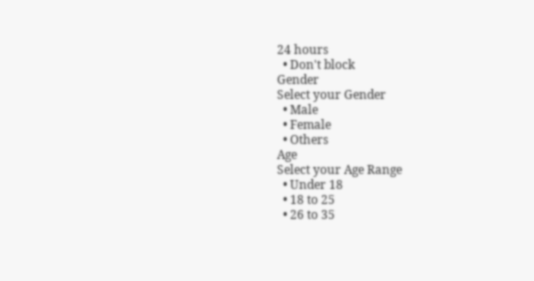24 hours
  • Don't block
Gender
Select your Gender
  • Male
  • Female
  • Others
Age
Select your Age Range
  • Under 18
  • 18 to 25
  • 26 to 35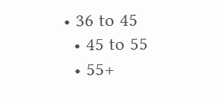• 36 to 45
  • 45 to 55
  • 55+